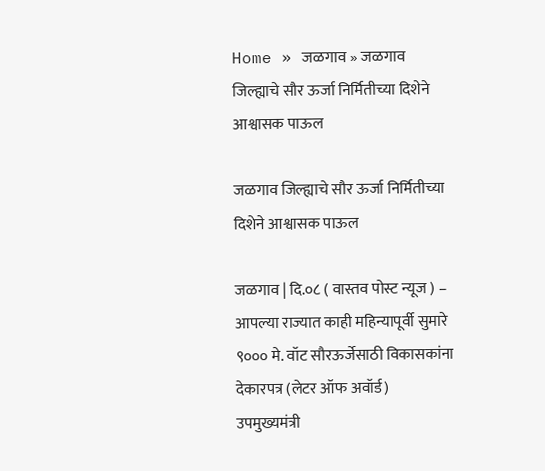Home » जळगाव » जळगाव जिल्ह्याचे सौर ऊर्जा निर्मितीच्या दिशेने आश्वासक पाऊल

जळगाव जिल्ह्याचे सौर ऊर्जा निर्मितीच्या दिशेने आश्वासक पाऊल

जळगाव | दि.०८ ( वास्तव पोस्ट न्यूज ) – आपल्या राज्यात काही महिन्यापूर्वी सुमारे ९००० मे. वॉट सौरऊर्जेसाठी विकासकांना देकारपत्र (लेटर ऑफ अवॉर्ड) उपमुख्यमंत्री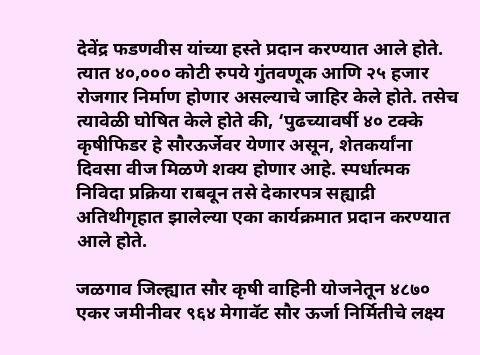देवेंद्र फडणवीस यांच्या हस्ते प्रदान करण्यात आले होते. त्यात ४०,००० कोटी रुपये गुंतवणूक आणि २५ हजार रोजगार निर्माण होणार असल्याचे जाहिर केले होते. तसेच त्यावेळी घोषित केले होते की, ‘पुढच्यावर्षी ४० टक्के कृषीफिडर हे सौरऊर्जेवर येणार असून, शेतकर्यांना दिवसा वीज मिळणे शक्य होणार आहे. स्पर्धात्मक निविदा प्रक्रिया राबवून तसे देकारपत्र सह्याद्री अतिथीगृहात झालेल्या एका कार्यक्रमात प्रदान करण्यात आले होते.

जळगाव जिल्ह्यात सौर कृषी वाहिनी योजनेतून ४८७० एकर जमीनीवर ९६४ मेगावॅट सौर ऊर्जा निर्मितीचे लक्ष्य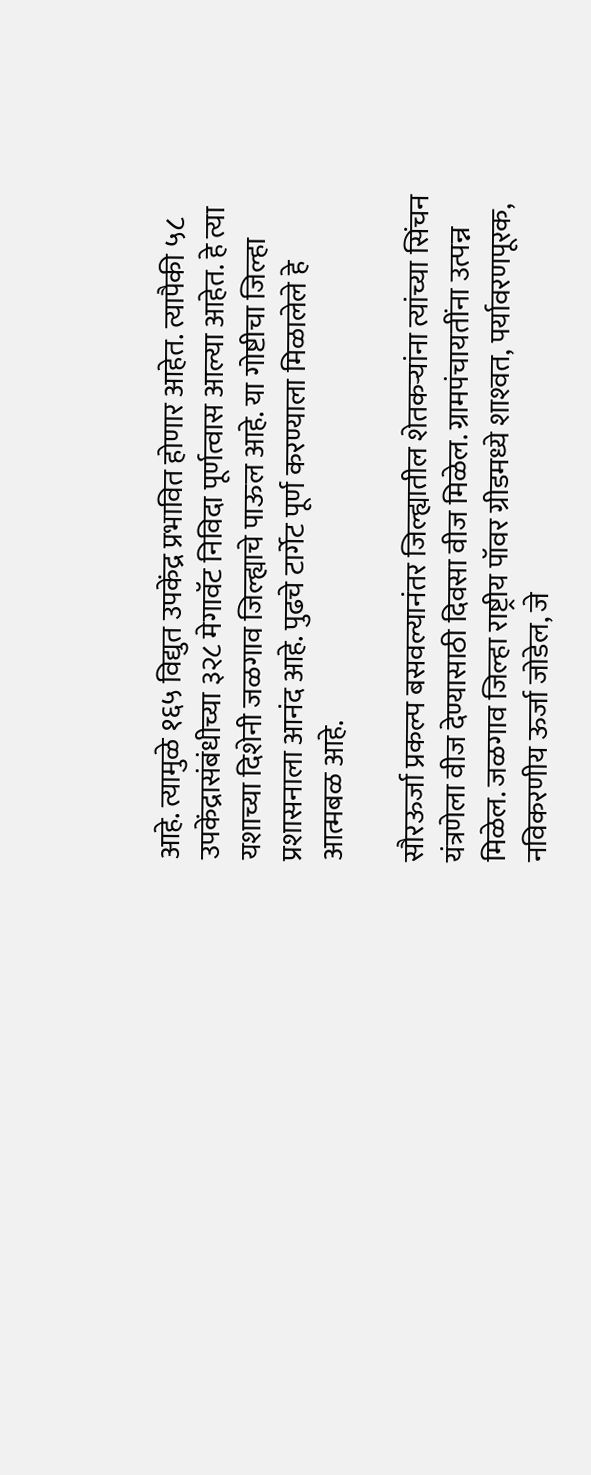आहे. त्यामुळे १६५ विद्युत उपकेंद्र प्रभावित होणार आहेत. त्यापैकी ५८ उपकेंद्रासंबंधीच्या ३२८ मेगावॅट निविदा पूर्णत्वास आल्या आहेत. हे त्या यशाच्या दिशेनी जळगाव जिल्ह्याचे पाऊल आहे. या गोष्टीचा जिल्हा प्रशासनाला आनंद आहे. पुढचे टार्गेट पूर्ण करण्याला मिळालेले हे आत्मबळ आहे.

सौरऊर्जा प्रकल्प बसवल्यानंतर जिल्ह्यातील शेतकऱ्यांना त्यांच्या सिंचन यंत्रणेला वीज देण्यासाठी दिवसा वीज मिळेल. ग्रामपंचायतींना उत्पन्न मिळेल. जळगाव जिल्हा राष्ट्रीय पॉवर ग्रीडमध्ये शाश्‍वत, पर्यावरणपूरक, नविकरणीय ऊर्जा जोडेल, जे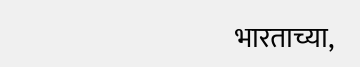भारताच्या,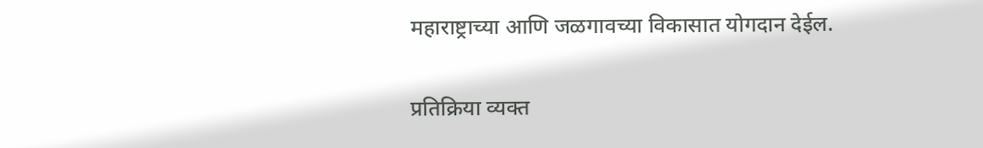महाराष्ट्राच्या आणि जळगावच्या विकासात योगदान देईल.

प्रतिक्रिया व्यक्त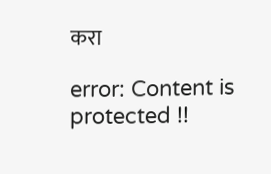करा

error: Content is protected !!